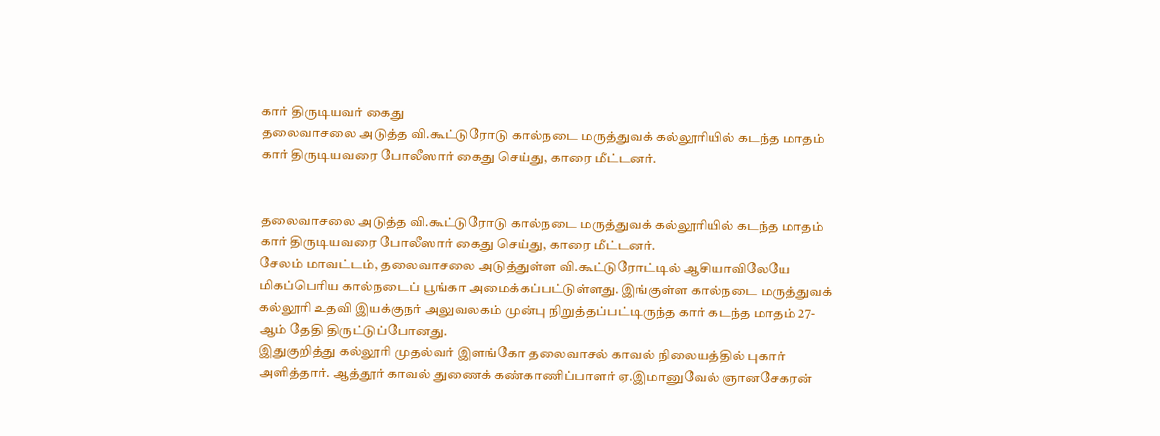கார் திருடியவர் கைது
தலைவாசலை அடுத்த வி.கூட்டுரோடு கால்நடை மருத்துவக் கல்லூரியில் கடந்த மாதம் கார் திருடியவரை போலீஸார் கைது செய்து, காரை மீட்டனர்.


தலைவாசலை அடுத்த வி.கூட்டுரோடு கால்நடை மருத்துவக் கல்லூரியில் கடந்த மாதம் கார் திருடியவரை போலீஸார் கைது செய்து, காரை மீட்டனர்.
சேலம் மாவட்டம், தலைவாசலை அடுத்துள்ள வி.கூட்டுரோட்டில் ஆசியாவிலேயே மிகப்பெரிய கால்நடைப் பூங்கா அமைக்கப்பட்டுள்ளது. இங்குள்ள கால்நடை மருத்துவக் கல்லூரி உதவி இயக்குநர் அலுவலகம் முன்பு நிறுத்தப்பட்டிருந்த கார் கடந்த மாதம் 27-ஆம் தேதி திருட்டுப்போனது.
இதுகுறித்து கல்லூரி முதல்வர் இளங்கோ தலைவாசல் காவல் நிலையத்தில் புகார் அளித்தார். ஆத்தூர் காவல் துணைக் கண்காணிப்பாளர் ஏ.இமானுவேல் ஞானசேகரன்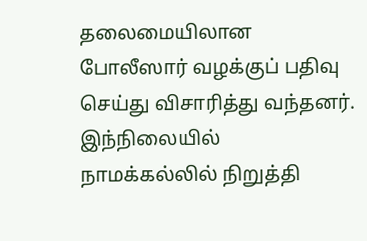தலைமையிலான போலீஸார் வழக்குப் பதிவு செய்து விசாரித்து வந்தனர். இந்நிலையில் நாமக்கல்லில் நிறுத்தி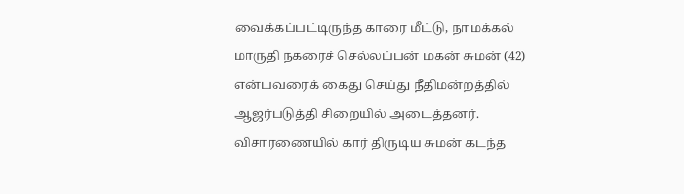வைக்கப்பட்டிருந்த காரை மீட்டு, நாமக்கல் மாருதி நகரைச் செல்லப்பன் மகன் சுமன் (42) என்பவரைக் கைது செய்து நீதிமன்றத்தில் ஆஜர்படுத்தி சிறையில் அடைத்தனர்.
விசாரணையில் கார் திருடிய சுமன் கடந்த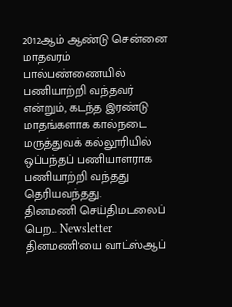2012ஆம் ஆண்டு சென்னை மாதவரம் பால்பண்ணையில் பணியாற்றி வந்தவர் என்றும், கடந்த இரண்டு மாதங்களாக கால்நடை மருத்துவக் கல்லூரியில் ஒப்பந்தப் பணியாளராக பணியாற்றி வந்தது தெரியவந்தது.
தினமணி செய்திமடலைப் பெற... Newsletter
தினமணி'யை வாட்ஸ்ஆப்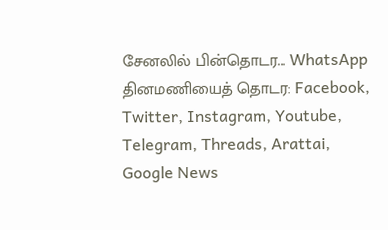சேனலில் பின்தொடர... WhatsApp
தினமணியைத் தொடர: Facebook, Twitter, Instagram, Youtube, Telegram, Threads, Arattai, Google News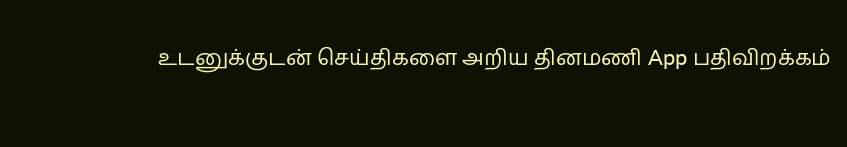உடனுக்குடன் செய்திகளை அறிய தினமணி App பதிவிறக்கம்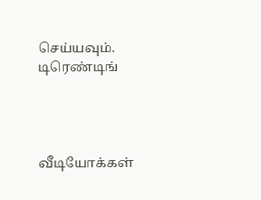செய்யவும்.
டிரெண்டிங்




வீடியோக்கள்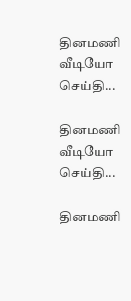தினமணி வீடியோ செய்தி...

தினமணி வீடியோ செய்தி...

தினமணி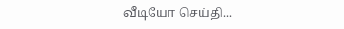வீடியோ செய்தி...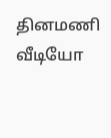தினமணி வீடியோ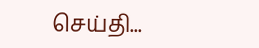செய்தி...